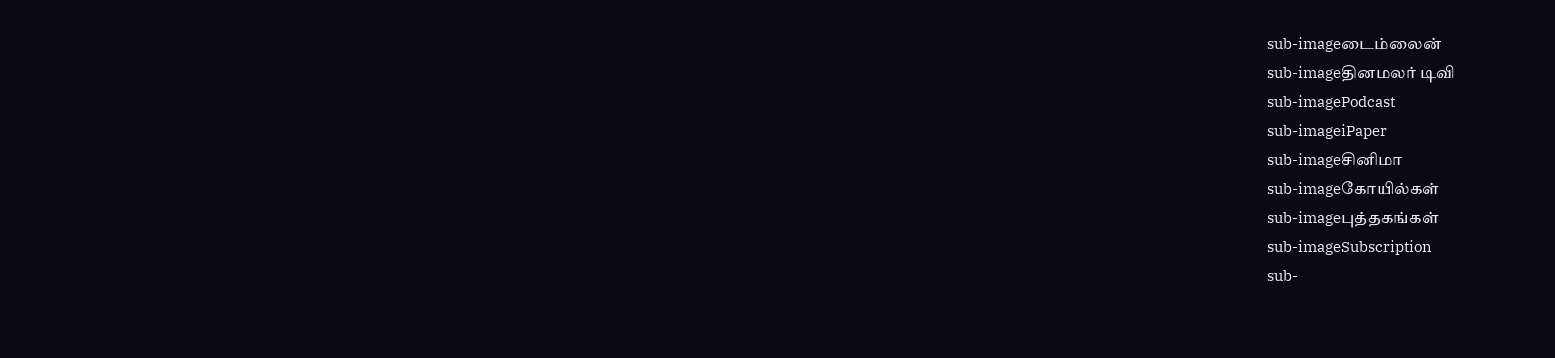sub-imageடைம்லைன்
sub-imageதினமலர் டிவி
sub-imagePodcast
sub-imageiPaper
sub-imageசினிமா
sub-imageகோயில்கள்
sub-imageபுத்தகங்கள்
sub-imageSubscription
sub-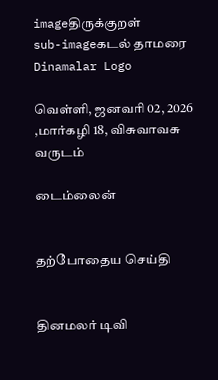imageதிருக்குறள்
sub-imageகடல் தாமரை
Dinamalar Logo

வெள்ளி, ஜனவரி 02, 2026 ,மார்கழி 18, விசுவாவசு வருடம்

டைம்லைன்


தற்போதைய செய்தி


தினமலர் டிவி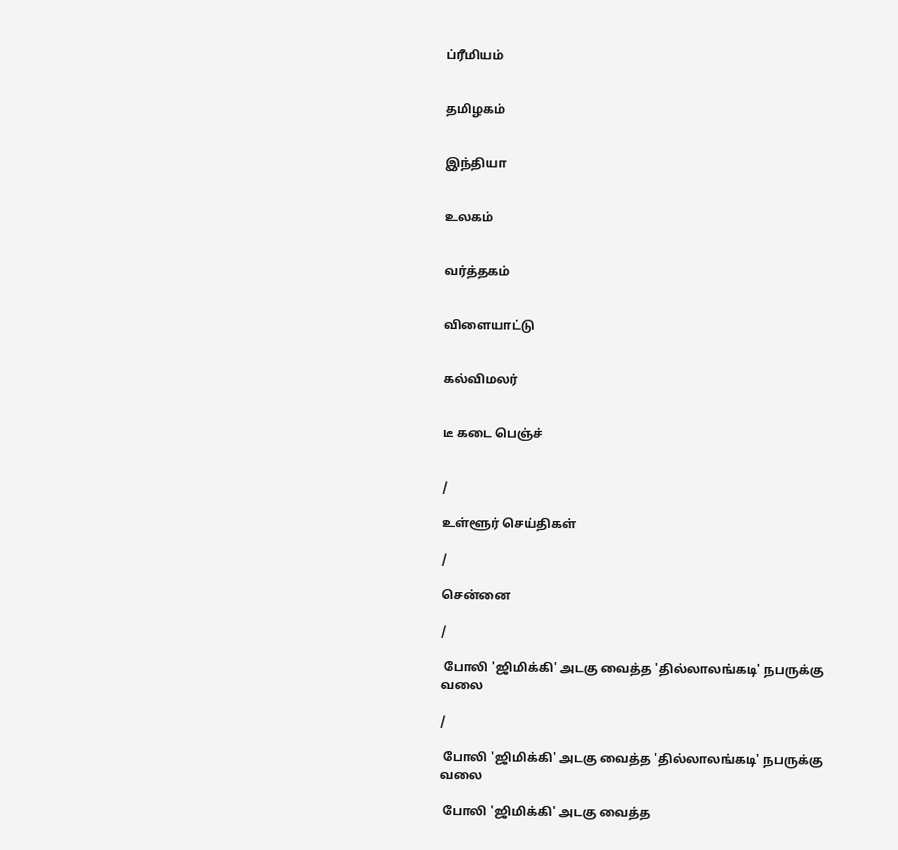ப்ரீமியம்


தமிழகம்


இந்தியா


உலகம்


வர்த்தகம்


விளையாட்டு


கல்விமலர்


டீ கடை பெஞ்ச்


/

உள்ளூர் செய்திகள்

/

சென்னை

/

 போலி 'ஜிமிக்கி' அடகு வைத்த 'தில்லாலங்கடி' நபருக்கு வலை

/

 போலி 'ஜிமிக்கி' அடகு வைத்த 'தில்லாலங்கடி' நபருக்கு வலை

 போலி 'ஜிமிக்கி' அடகு வைத்த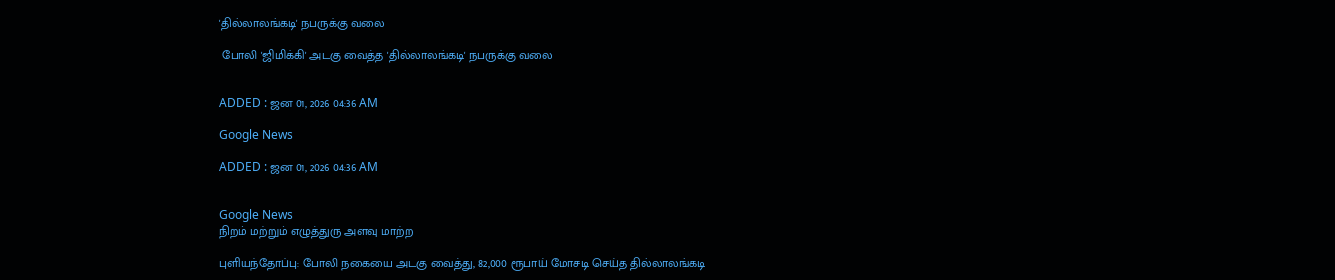'தில்லாலங்கடி' நபருக்கு வலை

 போலி 'ஜிமிக்கி' அடகு வைத்த 'தில்லாலங்கடி' நபருக்கு வலை


ADDED : ஜன 01, 2026 04:36 AM

Google News

ADDED : ஜன 01, 2026 04:36 AM


Google News
நிறம் மற்றும் எழுத்துரு அளவு மாற்ற

புளியந்தோப்பு: போலி நகையை அடகு வைத்து, 82,000 ரூபாய் மோசடி செய்த தில்லாலங்கடி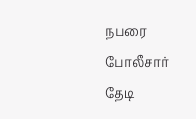நபரை போலீசார் தேடி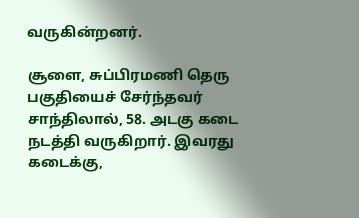வருகின்றனர்.

சூளை, சுப்பிரமணி தெரு பகுதியைச் சேர்ந்தவர் சாந்திலால், 58. அடகு கடை நடத்தி வருகிறார். இவரது கடைக்கு,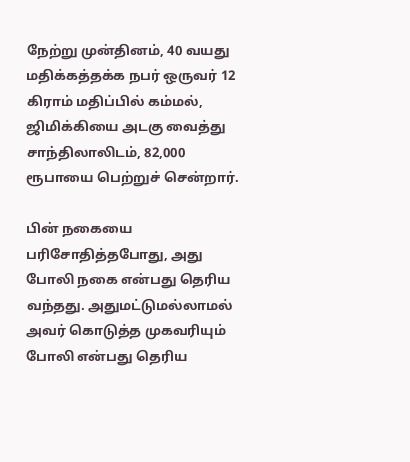நேற்று முன்தினம், 40 வயது மதிக்கத்தக்க நபர் ஒருவர் 12 கிராம் மதிப்பில் கம்மல், ஜிமிக்கியை அடகு வைத்து சாந்திலாலிடம், 82,000 ரூபாயை பெற்றுச் சென்றார்.

பின் நகையை பரிசோதித்தபோது, அது போலி நகை என்பது தெரிய வந்தது. அதுமட்டுமல்லாமல் அவர் கொடுத்த முகவரியும் போலி என்பது தெரிய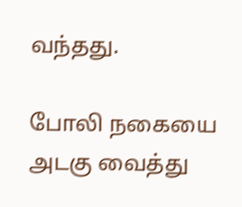வந்தது.

போலி நகையை அடகு வைத்து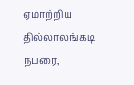ஏமாற்றிய தில்லாலங்கடி நபரை,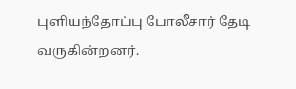புளியந்தோப்பு போலீசார் தேடி வருகின்றனர்.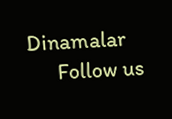Dinamalar
      Follow us